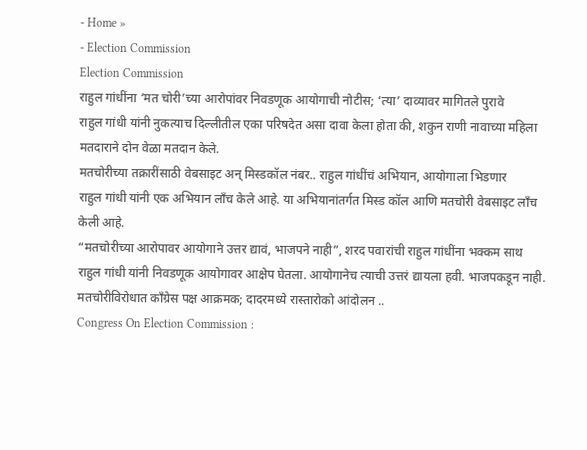- Home »
- Election Commission
Election Commission
राहुल गांधींना ‘मत चोरी’च्या आरोपांवर निवडणूक आयोगाची नोटीस; ‘त्या’ दाव्यावर मागितले पुरावे
राहुल गांधी यांनी नुकत्याच दिल्लीतील एका परिषदेत असा दावा केला होता की, शकुन राणी नावाच्या महिला मतदाराने दोन वेळा मतदान केले.
मतचोरीच्या तक्रारींसाठी वेबसाइट अन् मिस्डकॉल नंबर.. राहुल गांधींचं अभियान, आयोगाला भिडणार
राहुल गांधी यांनी एक अभियान लाँच केले आहे. या अभियानांतर्गत मिस्ड कॉल आणि मतचोरी वेबसाइट लाँच केली आहे.
“मतचोरीच्या आरोपावर आयोगाने उत्तर द्यावं, भाजपने नाही”, शरद पवारांची राहुल गांधींना भक्कम साथ
राहुल गांधी यांनी निवडणूक आयोगावर आक्षेप घेतला. आयोगानेच त्याची उत्तरं द्यायला हवी. भाजपकडून नाही.
मतचोरीविरोधात काँग्रेस पक्ष आक्रमक; दादरमध्ये रास्तारोको आंदोलन ..
Congress On Election Commission :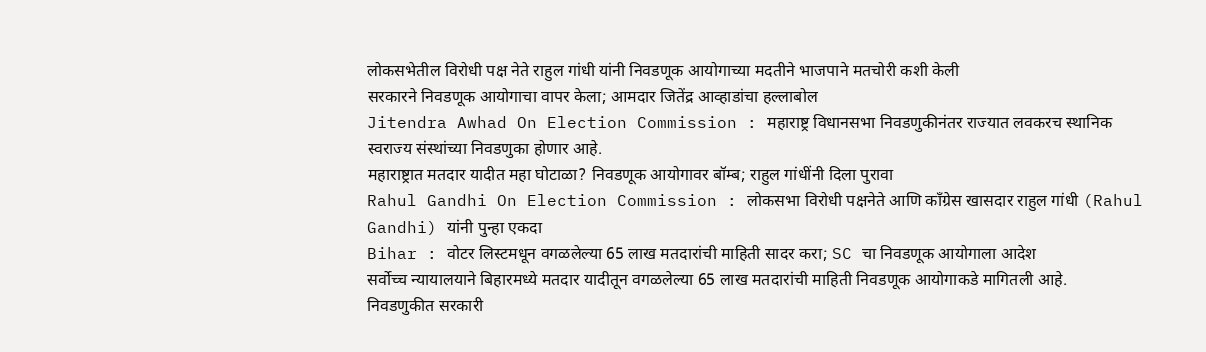लोकसभेतील विरोधी पक्ष नेते राहुल गांधी यांनी निवडणूक आयोगाच्या मदतीने भाजपाने मतचोरी कशी केली
सरकारने निवडणूक आयोगाचा वापर केला; आमदार जितेंद्र आव्हाडांचा हल्लाबोल
Jitendra Awhad On Election Commission : महाराष्ट्र विधानसभा निवडणुकीनंतर राज्यात लवकरच स्थानिक स्वराज्य संस्थांच्या निवडणुका होणार आहे.
महाराष्ट्रात मतदार यादीत महा घोटाळा? निवडणूक आयोगावर बॉम्ब; राहुल गांधींनी दिला पुरावा
Rahul Gandhi On Election Commission : लोकसभा विरोधी पक्षनेते आणि काँग्रेस खासदार राहुल गांधी (Rahul Gandhi) यांनी पुन्हा एकदा
Bihar : वोटर लिस्टमधून वगळलेल्या 65 लाख मतदारांची माहिती सादर करा; SC चा निवडणूक आयोगाला आदेश
सर्वोच्च न्यायालयाने बिहारमध्ये मतदार यादीतून वगळलेल्या 65 लाख मतदारांची माहिती निवडणूक आयोगाकडे मागितली आहे.
निवडणुकीत सरकारी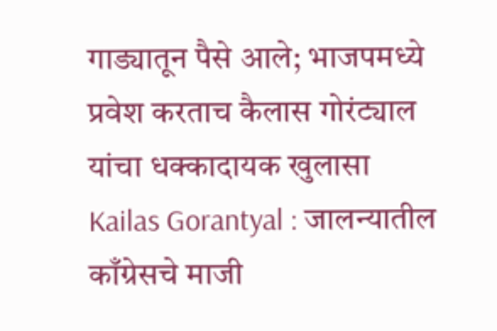गाड्यातून पैसे आले; भाजपमध्ये प्रवेश करताच कैलास गोरंट्याल यांचा धक्कादायक खुलासा
Kailas Gorantyal : जालन्यातील काँग्रेसचे माजी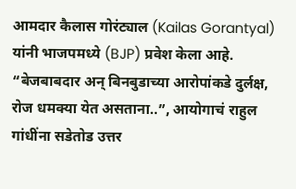आमदार कैलास गोरंट्याल (Kailas Gorantyal) यांनी भाजपमध्ये (BJP) प्रवेश केला आहे.
“बेजबाबदार अन् बिनबुडाच्या आरोपांकडे दुर्लक्ष, रोज धमक्या येत असताना..”, आयोगाचं राहुल गांधींना सडेतोड उत्तर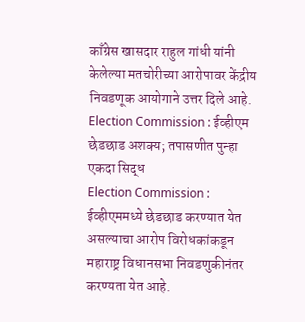काँग्रेस खासदार राहुल गांधी यांनी केलेल्या मतचोरीच्या आरोपावर केंद्रीय निवडणूक आयोगाने उत्तर दिले आहे.
Election Commission : ईव्हीएम छेडछाड अशक्य; तपासणीत पुन्हा एकदा सिद्ध
Election Commission : ईव्हीएममध्ये छेडछाड करण्यात येत असल्याचा आरोप विरोधकांकडून महाराष्ट्र विधानसभा निवडणुकीनंतर करण्यता येत आहे.